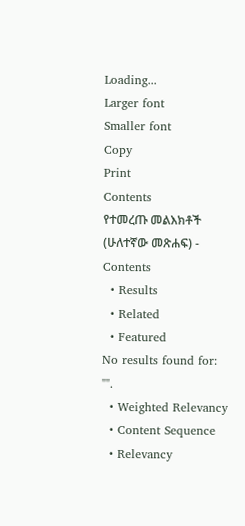Loading...
Larger font
Smaller font
Copy
Print
Contents
የተመረጡ መልእክቶች (ሁለተኛው መጽሐፍ) - Contents
  • Results
  • Related
  • Featured
No results found for: "".
  • Weighted Relevancy
  • Content Sequence
  • Relevancy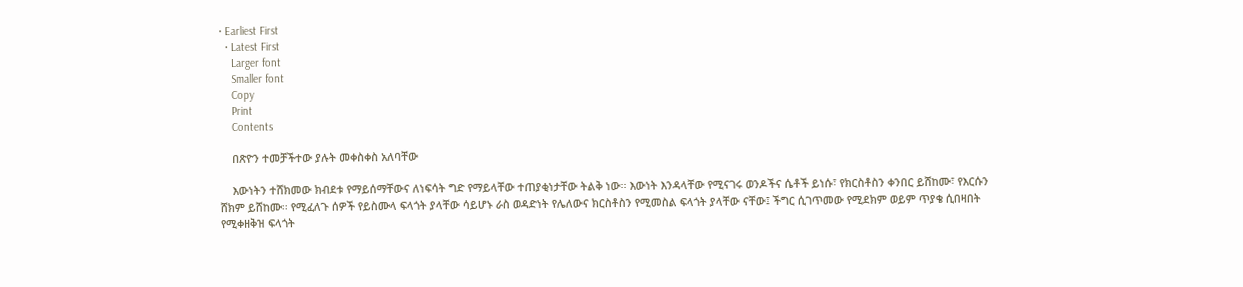• Earliest First
  • Latest First
    Larger font
    Smaller font
    Copy
    Print
    Contents

    በጽዮን ተመቻችተው ያሉት መቀስቀስ አለባቸው

    እውነትን ተሸክመው ክብደቱ የማይሰማቸውና ለነፍሳት ግድ የማይላቸው ተጠያቂነታቸው ትልቅ ነው፡፡ እውነት እንዳላቸው የሚናገሩ ወንዶችና ሴቶች ይነሱ፣ የክርስቶስን ቀንበር ይሸከሙ፣ የእርሱን ሸክም ይሸከሙ፡፡ የሚፈለጉ ሰዎች የይስሙላ ፍላጎት ያላቸው ሳይሆኑ ራስ ወዳድነት የሌለውና ክርስቶስን የሚመስል ፍላጎት ያላቸው ናቸው፤ ችግር ሲገጥመው የሚደክም ወይም ጥያቄ ሲበዛበት የሚቀዘቅዝ ፍላጎት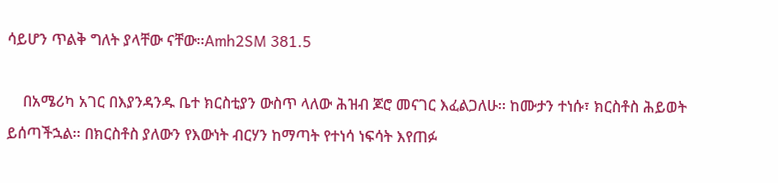ሳይሆን ጥልቅ ግለት ያላቸው ናቸው፡፡Amh2SM 381.5

    በአሜሪካ አገር በእያንዳንዱ ቤተ ክርስቲያን ውስጥ ላለው ሕዝብ ጆሮ መናገር እፈልጋለሁ፡፡ ከሙታን ተነሱ፣ ክርስቶስ ሕይወት ይሰጣችኋል፡፡ በክርስቶስ ያለውን የእውነት ብርሃን ከማጣት የተነሳ ነፍሳት እየጠፉ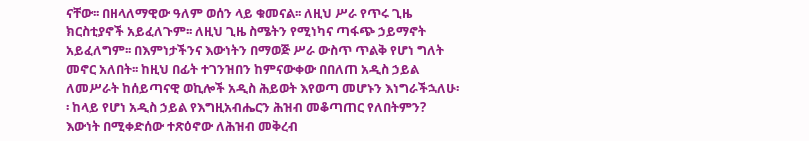ናቸው፡፡ በዘላለማዊው ዓለም ወሰን ላይ ቁመናል፡፡ ለዚህ ሥራ የጥሩ ጊዜ ክርስቲያኖች አይፈለጉም፡፡ ለዚህ ጊዜ ስሜትን የሚነካና ጣፋጭ ኃይማኖት አይፈለግም፡፡ በእምነታችንና እውነትን በማወጅ ሥራ ውስጥ ጥልቅ የሆነ ግለት መኖር አለበት፡፡ ከዚህ በፊት ተገንዝበን ከምናውቀው በበለጠ አዲስ ኃይል ለመሥራት ከሰይጣናዊ ወኪሎች አዲስ ሕይወት እየወጣ መሆኑን እነግራችኋለሁ፡፡ ከላይ የሆነ አዲስ ኃይል የእግዚአብሔርን ሕዝብ መቆጣጠር የለበትምን? እውነት በሚቀድሰው ተጽዕኖው ለሕዝብ መቅረብ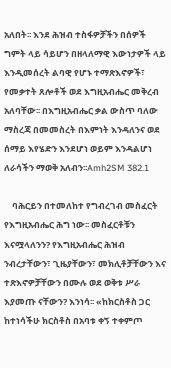አለበት፡፡ እንደ ሕዝብ ተስፋዎቻችን በሰዎች ግምት ላይ ሳይሆን በዘላለማዊ እውነታዎች ላይ እንዲመሰረት ልባዊ የሆኑ ተማጽእኖዎች፣ የመቃተት ጸሎቶች ወደ እግዚአብሔር መቅረብ አለባቸው፡፡ በእግዚአብሔር ቃል ውስጥ ባለው ማስረጃ በመመስረት በእምነት እንዳለንና ወደ ሰማይ እየሄድን እንደሆነ ወይም እንዳልሆነ ለራሳችን ማወቅ አለብን፡፡Amh2SM 382.1

    ባሕርይን በተመለከተ የግብረገብ መስፈርት የእግዚአብሔር ሕግ ነው፡፡ መስፈርቶቹን እናሟላለንን? የእግዚአብሔር ሕዝብ ንብረታቸውን፣ ጊዜያቸውን፣ መክሊቶቻቸውን እና ተጽእኖዎቻቸውን በሙሉ ወደ ወቅቱ ሥራ እያመጡ ናቸውን? እንነሳ፡፡ «ከክርስቶስ ጋር ከተነሳችሁ ክርስቶስ በአባቱ ቀኝ ተቀምጦ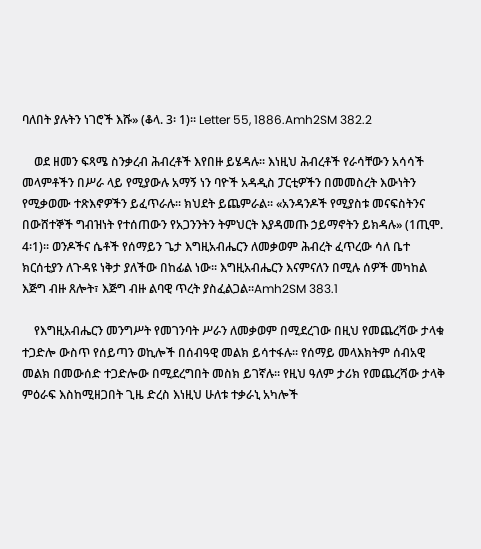ባለበት ያሉትን ነገሮች እሹ» (ቆላ. 3፡ 1)፡፡ Letter 55, 1886.Amh2SM 382.2

    ወደ ዘመን ፍጻሜ ስንቃረብ ሕብረቶች እየበዙ ይሄዳሉ፡፡ እነዚህ ሕብረቶች የራሳቸውን አሳሳች መላምቶችን በሥራ ላይ የሚያውሉ አማኝ ነን ባዮች አዳዲስ ፓርቲዎችን በመመስረት እውነትን የሚቃወሙ ተጽእኖዎችን ይፈጥራሉ፡፡ ክህደት ይጨምራል፡፡ «አንዳንዶች የሚያስቱ መናፍስትንና በውሸተኞች ግብዝነት የተሰጠውን የአጋንንትን ትምህርት እያዳመጡ ኃይማኖትን ይክዳሉ» (1ጢሞ. 4፡1)፡፡ ወንዶችና ሴቶች የሰማይን ጌታ እግዚአብሔርን ለመቃወም ሕብረት ፈጥረው ሳለ ቤተ ክርሰቲያን ለጉዳዩ ነቅታ ያለችው በከፊል ነው፡፡ እግዚአብሔርን እናምናለን በሚሉ ሰዎች መካከል እጅግ ብዙ ጸሎት፣ እጅግ ብዙ ልባዊ ጥረት ያስፈልጋል፡፡Amh2SM 383.1

    የእግዚአብሔርን መንግሥት የመገንባት ሥራን ለመቃወም በሚደረገው በዚህ የመጨረሻው ታላቁ ተጋድሎ ውስጥ የሰይጣን ወኪሎች በሰብዓዊ መልክ ይሳተፋሉ፡፡ የሰማይ መላእክትም ሰብአዊ መልክ በመውሰድ ተጋድሎው በሚደረግበት መስክ ይገኛሉ፡፡ የዚህ ዓለም ታሪክ የመጨረሻው ታላቅ ምዕራፍ እስከሚዘጋበት ጊዜ ድረስ እነዚህ ሁለቱ ተቃራኒ አካሎች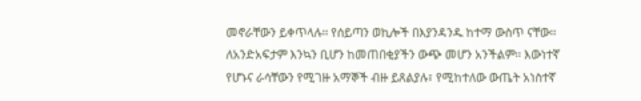መኖራቸውን ይቀጥላሉ፡፡ የሰይጣን ወኪሎች በእያንዳንዱ ከተማ ውስጥ ናቸው፡፡ ለአንድአፍታም እንኳን ቢሆን ከመጠበቂያችን ውጭ መሆን አንችልም፡፡ እውነተኛ የሆኑና ራሳቸውን የሚገዙ አማኞች ብዙ ይጸልያሉ፣ የሚከተለው ውጤት አነስተኛ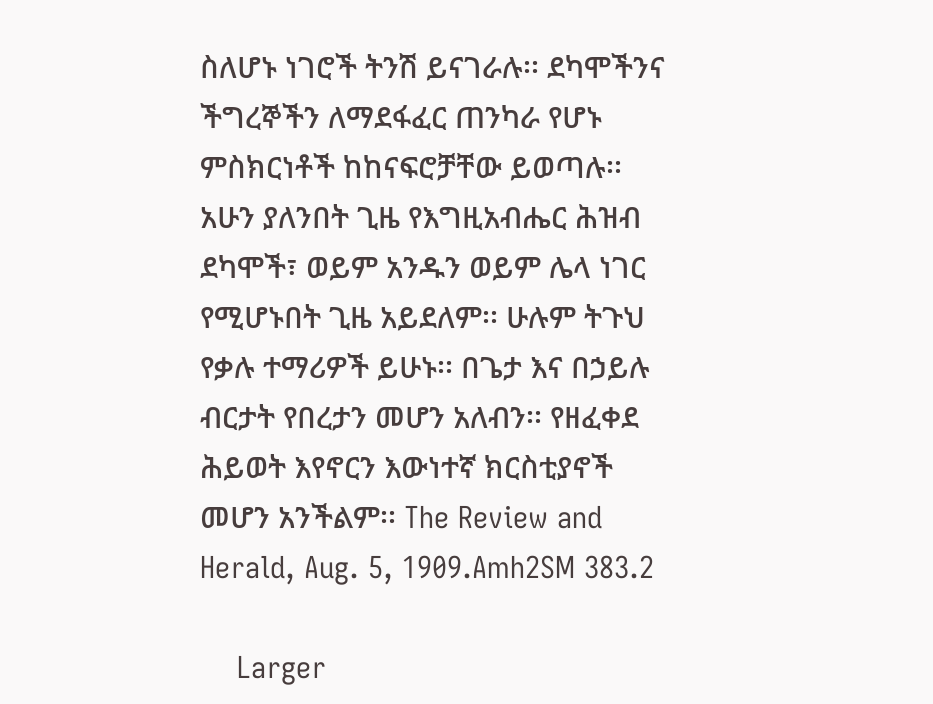ስለሆኑ ነገሮች ትንሽ ይናገራሉ፡፡ ደካሞችንና ችግረኞችን ለማደፋፈር ጠንካራ የሆኑ ምስክርነቶች ከከናፍሮቻቸው ይወጣሉ፡፡ አሁን ያለንበት ጊዜ የእግዚአብሔር ሕዝብ ደካሞች፣ ወይም አንዱን ወይም ሌላ ነገር የሚሆኑበት ጊዜ አይደለም፡፡ ሁሉም ትጉህ የቃሉ ተማሪዎች ይሁኑ፡፡ በጌታ እና በኃይሉ ብርታት የበረታን መሆን አለብን፡፡ የዘፈቀደ ሕይወት እየኖርን እውነተኛ ክርስቲያኖች መሆን አንችልም፡፡ The Review and Herald, Aug. 5, 1909.Amh2SM 383.2

    Larger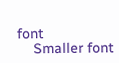font
    Smaller font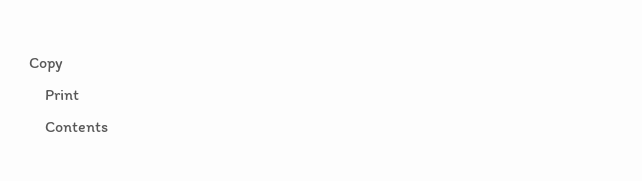Copy
    Print
    Contents